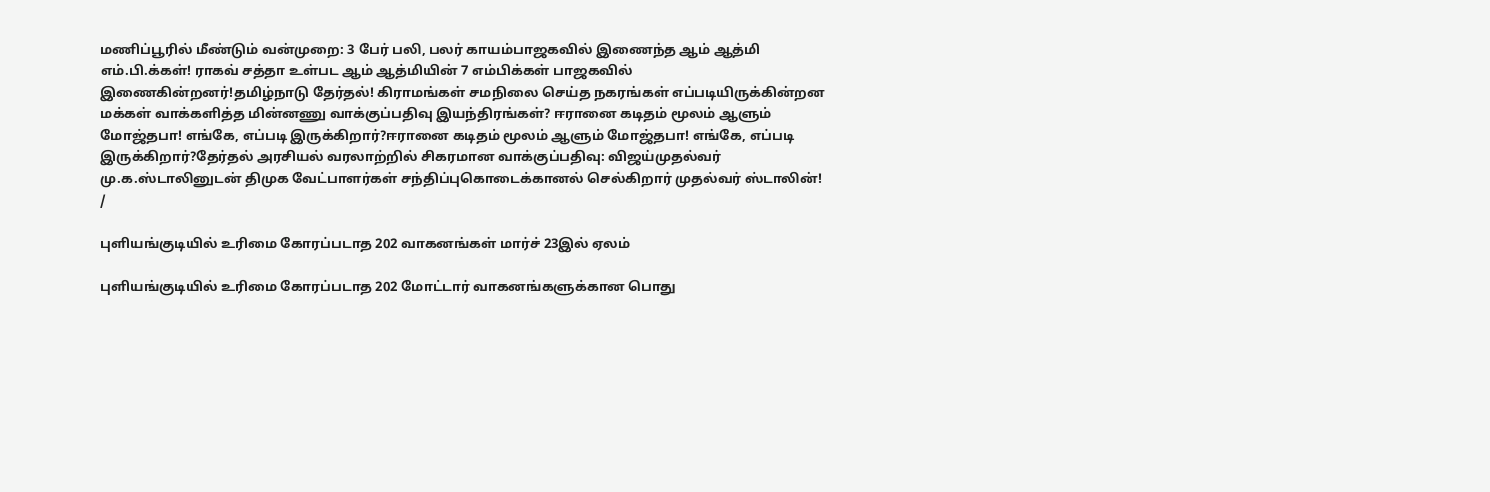மணிப்பூரில் மீண்டும் வன்முறை: 3 பேர் பலி, பலர் காயம்பாஜகவில் இணைந்த ஆம் ஆத்மி எம்.பி.க்கள்! ராகவ் சத்தா உள்பட ஆம் ஆத்மியின் 7 எம்பிக்கள் பாஜகவில் இணைகின்றனர்!தமிழ்நாடு தேர்தல்! கிராமங்கள் சமநிலை செய்த நகரங்கள் எப்படியிருக்கின்றன மக்கள் வாக்களித்த மின்னணு வாக்குப்பதிவு இயந்திரங்கள்? ஈரானை கடிதம் மூலம் ஆளும் மோஜ்தபா! எங்கே, எப்படி இருக்கிறார்?ஈரானை கடிதம் மூலம் ஆளும் மோஜ்தபா! எங்கே, எப்படி இருக்கிறார்?தேர்தல் அரசியல் வரலாற்றில் சிகரமான வாக்குப்பதிவு: விஜய்முதல்வர் மு.க.ஸ்டாலினுடன் திமுக வேட்பாளர்கள் சந்திப்புகொடைக்கானல் செல்கிறார் முதல்வர் ஸ்டாலின்!
/

புளியங்குடியில் உரிமை கோரப்படாத 202 வாகனங்கள் மார்ச் 23இல் ஏலம்

புளியங்குடியில் உரிமை கோரப்படாத 202 மோட்டார் வாகனங்களுக்கான பொது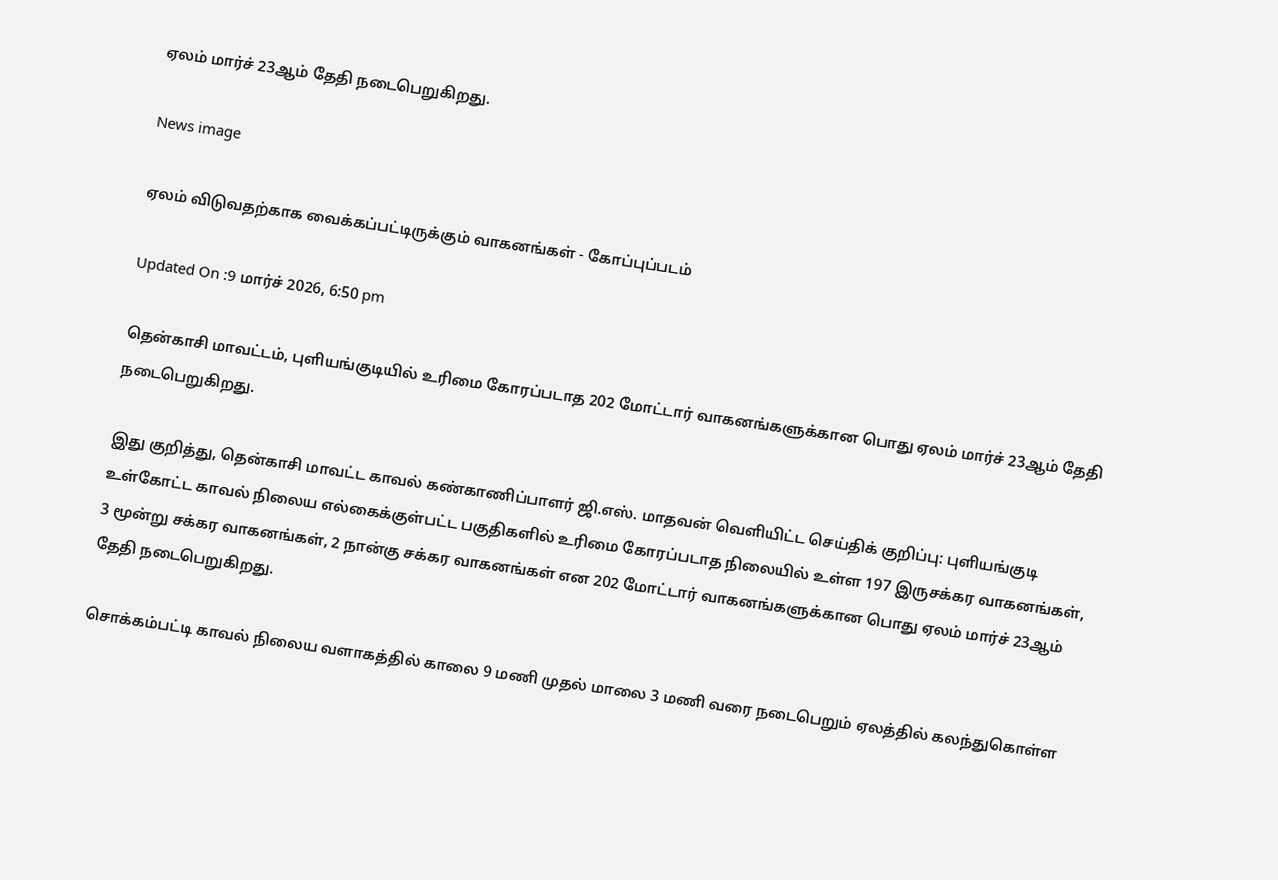ஏலம் மார்ச் 23ஆம் தேதி நடைபெறுகிறது.

News image

ஏலம் விடுவதற்காக வைக்கப்பட்டிருக்கும் வாகனங்கள் - கோப்புப்படம்

Updated On :9 மார்ச் 2026, 6:50 pm

தென்காசி மாவட்டம், புளியங்குடியில் உரிமை கோரப்படாத 202 மோட்டார் வாகனங்களுக்கான பொது ஏலம் மார்ச் 23ஆம் தேதி நடைபெறுகிறது.

இது குறித்து, தென்காசி மாவட்ட காவல் கண்காணிப்பாளர் ஜி.எஸ். மாதவன் வெளியிட்ட செய்திக் குறிப்பு: புளியங்குடி உள்கோட்ட காவல் நிலைய எல்கைக்குள்பட்ட பகுதிகளில் உரிமை கோரப்படாத நிலையில் உள்ள 197 இருசக்கர வாகனங்கள், 3 மூன்று சக்கர வாகனங்கள், 2 நான்கு சக்கர வாகனங்கள் என 202 மோட்டார் வாகனங்களுக்கான பொது ஏலம் மார்ச் 23ஆம் தேதி நடைபெறுகிறது.

சொக்கம்பட்டி காவல் நிலைய வளாகத்தில் காலை 9 மணி முதல் மாலை 3 மணி வரை நடைபெறும் ஏலத்தில் கலந்துகொள்ள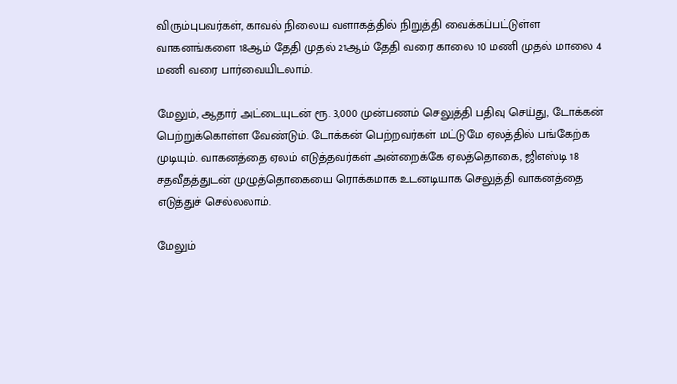விரும்புபவர்கள், காவல் நிலைய வளாகத்தில் நிறுத்தி வைக்கப்பட்டுள்ள வாகனங்களை 18ஆம் தேதி முதல் 21ஆம் தேதி வரை காலை 10 மணி முதல் மாலை 4 மணி வரை பார்வையிடலாம்.

மேலும், ஆதார் அட்டையுடன் ரூ. 3,000 முன்பணம் செலுத்தி பதிவு செய்து, டோக்கன் பெற்றுக்கொள்ள வேண்டும். டோக்கன் பெற்றவர்கள் மட்டுமே ஏலத்தில் பங்கேற்க முடியும். வாகனத்தை ஏலம் எடுத்தவர்கள் அன்றைக்கே ஏலத்தொகை, ஜிஎஸ்டி 18 சதவீதத்துடன் முழுத்தொகையை ரொக்கமாக உடனடியாக செலுத்தி வாகனத்தை எடுத்துச் செல்லலாம்.

மேலும்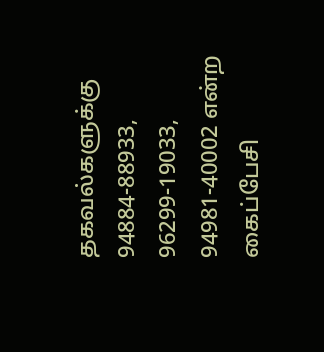தகவல்களுக்கு 94884-88933, 96299-19033, 94981-40002 என்ற கைப்பேசி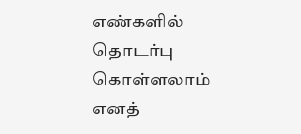எண்களில் தொடர்பு கொள்ளலாம் எனத்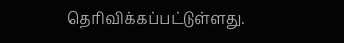தெரிவிக்கப்பட்டுள்ளது.